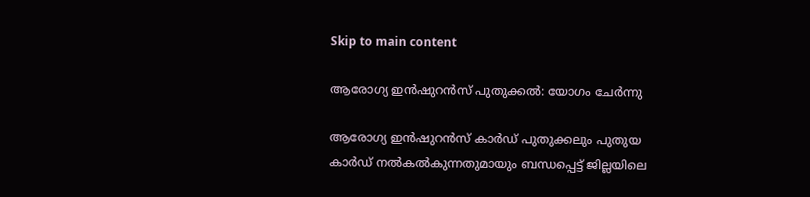Skip to main content

ആരോഗ്യ ഇന്‍ഷുറന്‍സ് പുതുക്കല്‍: യോഗം ചേര്‍ന്നു

ആരോഗ്യ ഇന്‍ഷുറന്‍സ് കാര്‍ഡ് പുതുക്കലും പുതുയ കാര്‍ഡ് നല്‍കല്‍കുന്നതുമായും ബന്ധപ്പെട്ട് ജില്ലയിലെ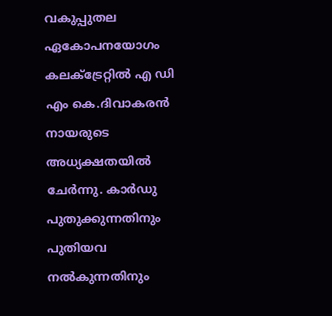വകുപ്പുതല ഏകോപനയോഗം കലക്ട്രേറ്റില്‍ എ ഡി എം കെ.ദിവാകരന്‍ നായരുടെ അധ്യക്ഷതയില്‍ ചേര്‍ന്നു. കാര്‍ഡു പുതുക്കുന്നതിനും പുതിയവ നല്‍കുന്നതിനും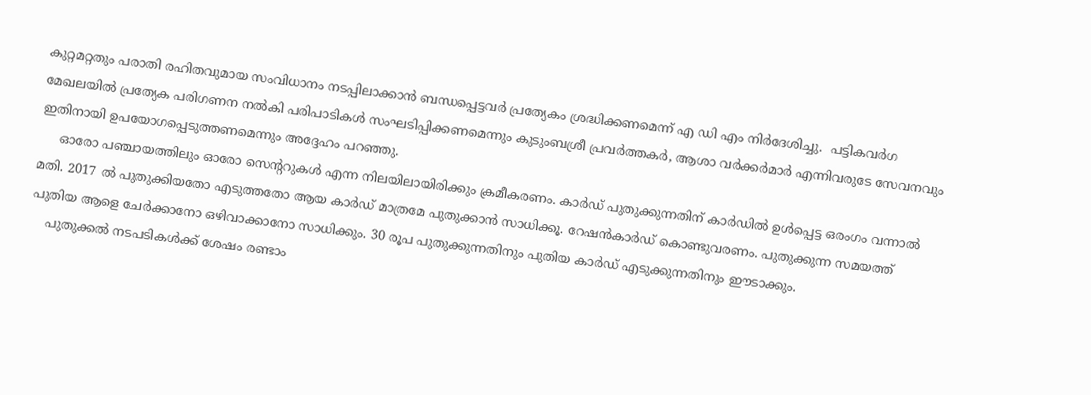കുറ്റമറ്റതും പരാതി രഹിതവുമായ സംവിധാനം നടപ്പിലാക്കാന്‍ ബന്ധപ്പെട്ടവര്‍ പ്രത്യേകം ശ്രദ്ധിക്കണമെന്ന് എ ഡി എം നിര്‍ദേശിച്ചു.  പട്ടികവര്‍ഗ മേഖലയില്‍ പ്രത്യേക പരിഗണന നല്‍കി പരിപാടികള്‍ സംഘടിപ്പിക്കണമെന്നും കുടുംബശ്രീ പ്രവര്‍ത്തകര്‍, ആശാ വര്‍ക്കര്‍മാര്‍ എന്നിവരുടേ സേവനവും ഇതിനായി ഉപയോഗപ്പെടുത്തണമെന്നും അദ്ദേഹം പറഞ്ഞു.
     ഓരോ പഞ്ചായത്തിലും ഓരോ സെന്‍ററുകള്‍ എന്ന നിലയിലായിരിക്കും ക്രമീകരണം. കാര്‍ഡ് പുതുക്കുന്നതിന് കാര്‍ഡില്‍ ഉള്‍പ്പെട്ട ഒരംഗം വന്നാല്‍ മതി. 2017 ല്‍ പുതുക്കിയതോ എടുത്തതോ ആയ കാര്‍ഡ് മാത്രമേ പുതുക്കാന്‍ സാധിക്കൂ. റേഷന്‍കാര്‍ഡ് കൊണ്ടുവരണം. പുതുക്കുന്ന സമയത്ത് പുതിയ ആളെ ചേര്‍ക്കാനോ ഒഴിവാക്കാനോ സാധിക്കും. 30 രൂപ പുതുക്കുന്നതിനും പുതിയ കാര്‍ഡ് എടുക്കുന്നതിനും ഈടാക്കും.
    പുതുക്കല്‍ നടപടികള്‍ക്ക് ശേഷം രണ്ടാം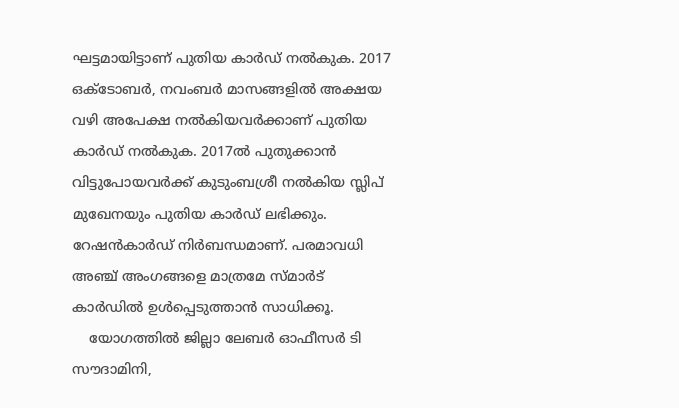ഘട്ടമായിട്ടാണ് പുതിയ കാര്‍ഡ് നല്‍കുക. 2017 ഒക്ടോബര്‍, നവംബര്‍ മാസങ്ങളില്‍ അക്ഷയ വഴി അപേക്ഷ നല്‍കിയവര്‍ക്കാണ് പുതിയ കാര്‍ഡ് നല്‍കുക. 2017ല്‍ പുതുക്കാന്‍ വിട്ടുപോയവര്‍ക്ക് കുടുംബശ്രീ നല്‍കിയ സ്ലിപ് മുഖേനയും പുതിയ കാര്‍ഡ് ലഭിക്കും. റേഷന്‍കാര്‍ഡ് നിര്‍ബന്ധമാണ്. പരമാവധി അഞ്ച് അംഗങ്ങളെ മാത്രമേ സ്മാര്‍ട് കാര്‍ഡില്‍ ഉള്‍പ്പെടുത്താന്‍ സാധിക്കൂ.
    യോഗത്തില്‍ ജില്ലാ ലേബര്‍ ഓഫീസര്‍ ടി സൗദാമിനി,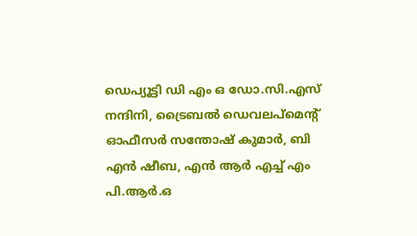ഡെപ്യൂട്ടി ഡി എം ഒ ഡോ.സി.എസ് നന്ദിനി, ട്രൈബല്‍ ഡെവലപ്മെന്‍റ് ഓഫീസര്‍ സന്തോഷ് കുമാര്‍, ബി എന്‍ ഷീബ, എന്‍ ആര്‍ എച്ച് എം പി.ആര്‍.ഒ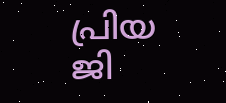പ്രിയ ജി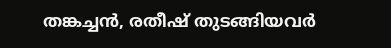തങ്കച്ചന്‍, രതീഷ് തുടങ്ങിയവര്‍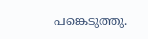പങ്കെടുത്തു.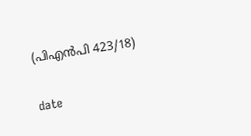(പിഎന്‍പി 423/18)

date